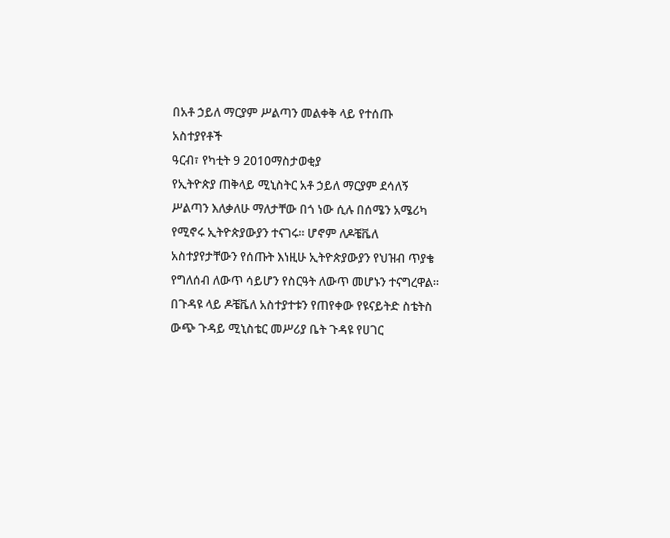በአቶ ኃይለ ማርያም ሥልጣን መልቀቅ ላይ የተሰጡ አስተያየቶች
ዓርብ፣ የካቲት 9 2010ማስታወቂያ
የኢትዮጵያ ጠቅላይ ሚኒስትር አቶ ኃይለ ማርያም ደሳለኝ ሥልጣን እለቃለሁ ማለታቸው በጎ ነው ሲሉ በሰሜን አሜሪካ የሚኖሩ ኢትዮጵያውያን ተናገሩ። ሆኖም ለዶቼቬለ አስተያየታቸውን የሰጡት እነዚሁ ኢትዮጵያውያን የህዝብ ጥያቄ የግለሰብ ለውጥ ሳይሆን የስርዓት ለውጥ መሆኑን ተናግረዋል። በጉዳዩ ላይ ዶቼቬለ አስተያተቱን የጠየቀው የዩናይትድ ስቴትስ ውጭ ጉዳይ ሚኒስቴር መሥሪያ ቤት ጉዳዩ የሀገር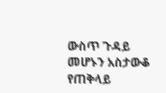ውስጥ ጉዳይ መሆኑን አስታውቆ የጠቅላይ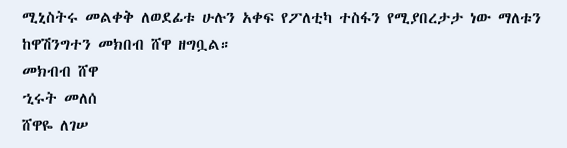ሚኒስትሩ መልቀቅ ለወደፊቱ ሁሉን አቀፍ የፖለቲካ ተስፋን የሚያበረታታ ነው ማለቱን ከዋሽንግተን መክበብ ሸዋ ዘግቧል።
መክብብ ሸዋ
ኂሩት መለሰ
ሸዋዬ ለገሠ